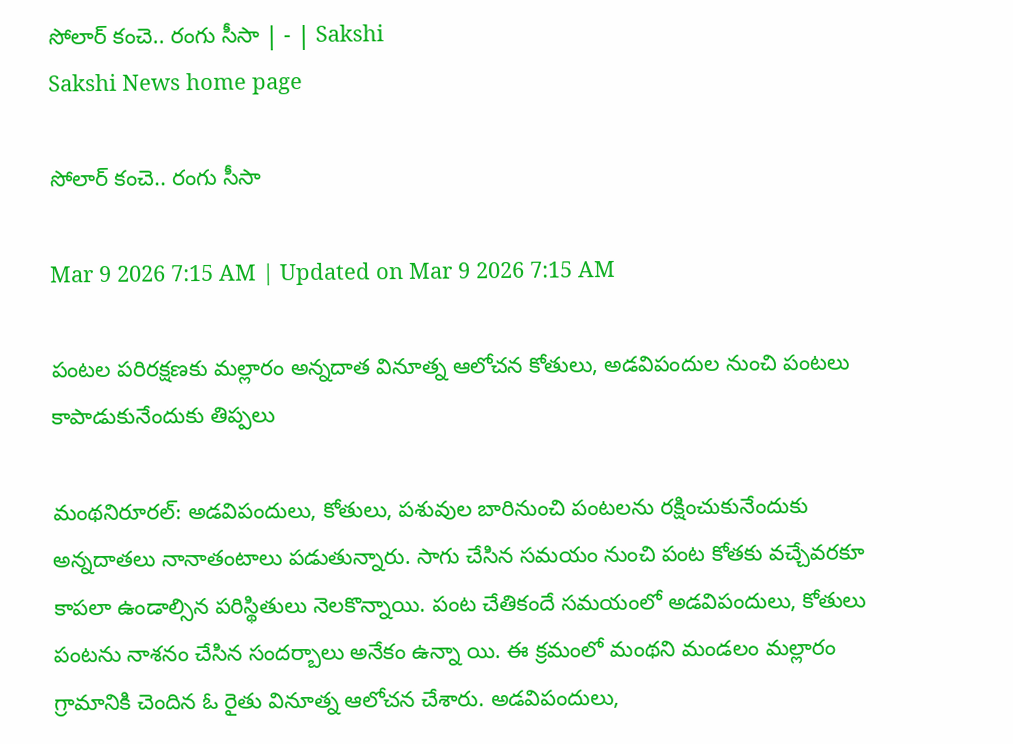సోలార్‌ కంచె.. రంగు సీసా | - | Sakshi
Sakshi News home page

సోలార్‌ కంచె.. రంగు సీసా

Mar 9 2026 7:15 AM | Updated on Mar 9 2026 7:15 AM

పంటల పరిరక్షణకు మల్లారం అన్నదాత వినూత్న ఆలోచన కోతులు, అడవిపందుల నుంచి పంటలు కాపాడుకునేందుకు తిప్పలు

మంథనిరూరల్‌: అడవిపందులు, కోతులు, పశువుల బారినుంచి పంటలను రక్షించుకునేందుకు అన్నదాతలు నానాతంటాలు పడుతున్నారు. సాగు చేసిన సమయం నుంచి పంట కోతకు వచ్చేవరకూ కాపలా ఉండాల్సిన పరిస్థితులు నెలకొన్నాయి. పంట చేతికందే సమయంలో అడవిపందులు, కోతులు పంటను నాశనం చేసిన సందర్బాలు అనేకం ఉన్నా యి. ఈ క్రమంలో మంథని మండలం మల్లారం గ్రామానికి చెందిన ఓ రైతు వినూత్న ఆలోచన చేశారు. అడవిపందులు,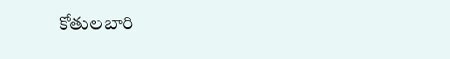కోతులబారి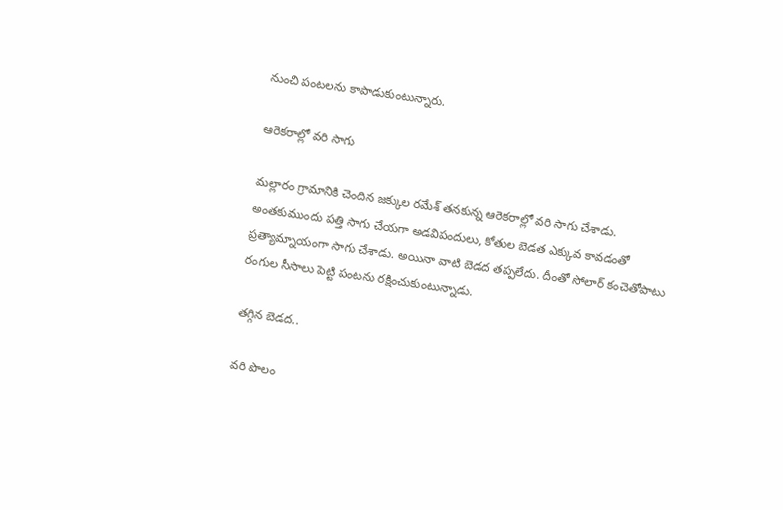నుంచి పంటలను కాపాడుకుంటున్నారు.

ఆరెకరాల్లో వరి సాగు

మల్లారం గ్రామానికి చెందిన జక్కుల రమేశ్‌ తనకున్న ఆరెకరాల్లో వరి సాగు చేశాడు. అంతకుముందు పత్తి సాగు చేయగా అడవిపందులు, కోతుల బెడత ఎక్కువ కావడంతో ప్రత్యామ్నాయంగా సాగు చేశాడు. అయినా వాటి బెడద తప్పలేదు. దీంతో సోలార్‌ కంచెతోపాటు రంగుల సీసాలు పెట్టి పంటను రక్షించుకుంటున్నాడు.

తగ్గిన బెడద..

వరి పొలం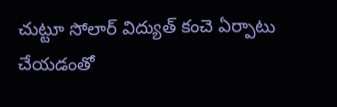చుట్టూ సోలార్‌ విద్యుత్‌ కంచె ఏర్పాటు చేయడంతో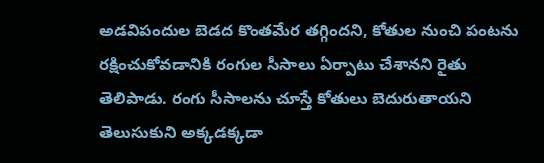అడవిపందుల బెడద కొంతమేర తగ్గిందని, కోతుల నుంచి పంటను రక్షించుకోవడానికి రంగుల సీసాలు ఏర్పాటు చేశానని రైతు తెలిపాడు. రంగు సీసాలను చూస్తే కోతులు బెదురుతాయని తెలుసుకుని అక్కడక్కడా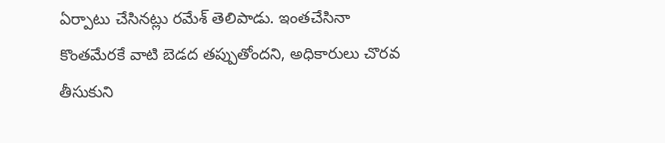ఏర్పాటు చేసినట్లు రమేశ్‌ తెలిపాడు. ఇంతచేసినా కొంతమేరకే వాటి బెడద తప్పుతోందని, అధికారులు చొరవ తీసుకుని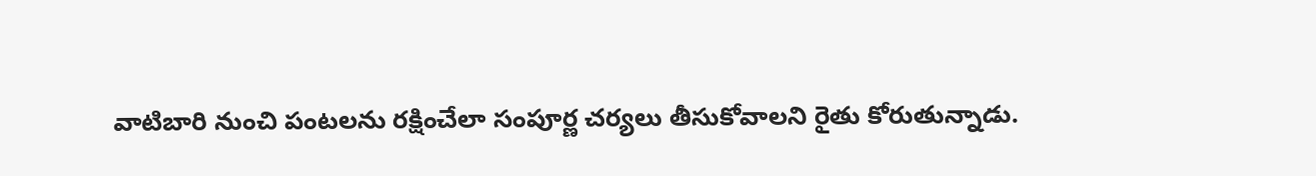వాటిబారి నుంచి పంటలను రక్షించేలా సంపూర్ణ చర్యలు తీసుకోవాలని రైతు కోరుతున్నాడు.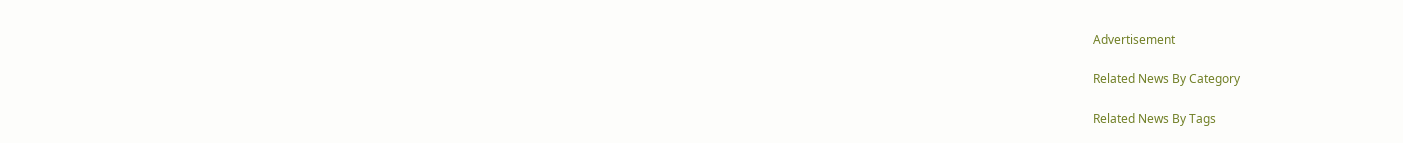Advertisement

Related News By Category

Related News By Tags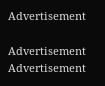Advertisement

Advertisement
Advertisement